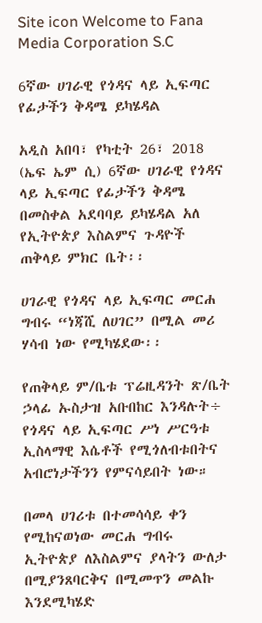Site icon Welcome to Fana Media Corporation S.C

6ኛው ሀገራዊ የጎዳና ላይ ኢፍጣር የፊታችን ቅዳሜ ይካሄዳል

አዲስ አበባ፣ የካቲት 26፣ 2018 (ኤፍ ኤም ሲ) 6ኛው ሀገራዊ የጎዳና ላይ ኢፍጣር የፊታችን ቅዳሜ በመስቀል አደባባይ ይካሄዳል አለ የኢትዮጵያ እስልምና ጉዳዮች ጠቅላይ ምክር ቤት፡፡

ሀገራዊ የጎዳና ላይ ኢፍጣር መርሐ ግብሩ “ነጃሺ ለሀገር” በሚል መሪ ሃሳብ ነው የሚካሄደው፡፡

የጠቅላይ ም/ቤቱ ፕሬዚዳንት ጽ/ቤት ኃላፊ ኡስታዝ አቡበከር እንዳሉት÷ የጎዳና ላይ ኢፍጣር ሥነ ሥርዓቱ ኢስላማዊ እሴቶች የሚጎለብቱበትና አብሮነታችንን የምናሳይበት ነው።

በመላ ሀገሪቱ በተመሳሳይ ቀን የሚከናወነው መርሐ ግብሩ ኢትዮጵያ ለእስልምና ያላትን ውለታ በሚያንጸባርቅና በሚመጥን መልኩ እንደሚካሄድ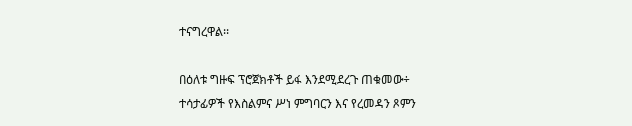ተናግረዋል፡፡

በዕለቱ ግዙፍ ፕሮጀክቶች ይፋ እንደሚደረጉ ጠቁመው÷ ተሳታፊዎች የእስልምና ሥነ ምግባርን እና የረመዳን ጾምን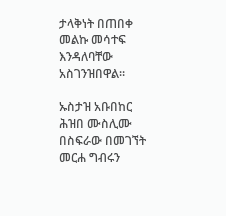ታላቅነት በጠበቀ መልኩ መሳተፍ እንዳለባቸው አስገንዝበዋል።

ኡስታዝ አቡበከር ሕዝበ ሙስሊሙ በስፍራው በመገኘት መርሐ ግብሩን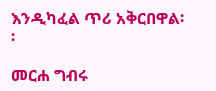እንዲካፈል ጥሪ አቅርበዋል፡፡

መርሐ ግብሩ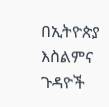በኢትዮጵያ እስልምና ጉዳዮች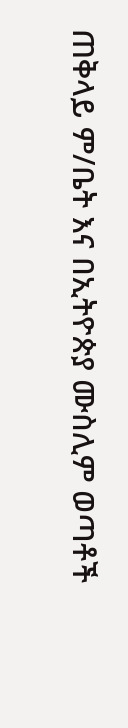ጠቅላይ ም/ቤት እና በኢትዮጵያ ሙስሊም ወጣቶች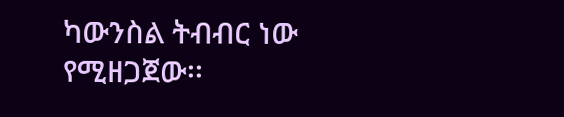ካውንስል ትብብር ነው የሚዘጋጀው፡፡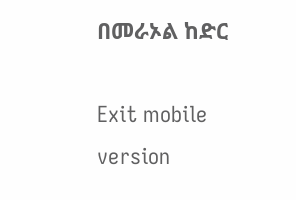በመራኦል ከድር

Exit mobile version